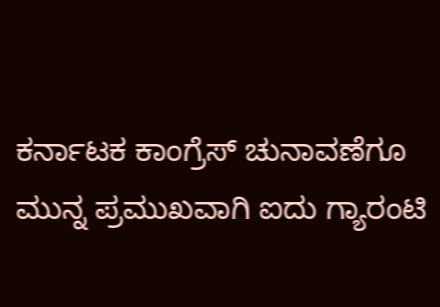ಕರ್ನಾಟಕ ಕಾಂಗ್ರೆಸ್ ಚುನಾವಣೆಗೂ ಮುನ್ನ ಪ್ರಮುಖವಾಗಿ ಐದು ಗ್ಯಾರಂಟಿ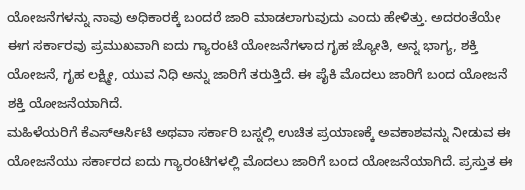ಯೋಜನೆಗಳನ್ನು ನಾವು ಅಧಿಕಾರಕ್ಕೆ ಬಂದರೆ ಜಾರಿ ಮಾಡಲಾಗುವುದು ಎಂದು ಹೇಳಿತ್ತು. ಅದರಂತೆಯೇ ಈಗ ಸರ್ಕಾರವು ಪ್ರಮುಖವಾಗಿ ಐದು ಗ್ಯಾರಂಟಿ ಯೋಜನೆಗಳಾದ ಗೃಹ ಜ್ಯೋತಿ, ಅನ್ನ ಭಾಗ್ಯ, ಶಕ್ತಿ ಯೋಜನೆ, ಗೃಹ ಲಕ್ಷ್ಮೀ, ಯುವ ನಿಧಿ ಅನ್ನು ಜಾರಿಗೆ ತರುತ್ತಿದೆ. ಈ ಪೈಕಿ ಮೊದಲು ಜಾರಿಗೆ ಬಂದ ಯೋಜನೆ ಶಕ್ತಿ ಯೋಜನೆಯಾಗಿದೆ.
ಮಹಿಳೆಯರಿಗೆ ಕೆಎಸ್ಆರ್ಸಿಟಿ ಅಥವಾ ಸರ್ಕಾರಿ ಬಸ್ನಲ್ಲಿ ಉಚಿತ ಪ್ರಯಾಣಕ್ಕೆ ಅವಕಾಶವನ್ನು ನೀಡುವ ಈ ಯೋಜನೆಯು ಸರ್ಕಾರದ ಐದು ಗ್ಯಾರಂಟಿಗಳಲ್ಲಿ ಮೊದಲು ಜಾರಿಗೆ ಬಂದ ಯೋಜನೆಯಾಗಿದೆ. ಪ್ರಸ್ತುತ ಈ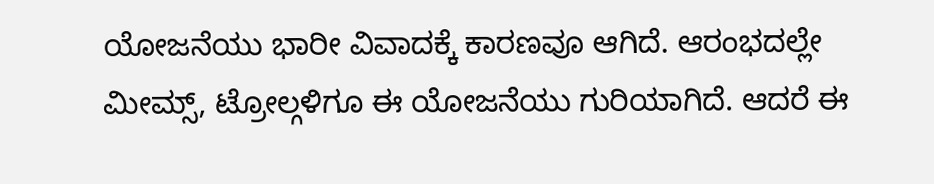ಯೋಜನೆಯು ಭಾರೀ ವಿವಾದಕ್ಕೆ ಕಾರಣವೂ ಆಗಿದೆ. ಆರಂಭದಲ್ಲೇ ಮೀಮ್ಸ್, ಟ್ರೋಲ್ಗಳಿಗೂ ಈ ಯೋಜನೆಯು ಗುರಿಯಾಗಿದೆ. ಆದರೆ ಈ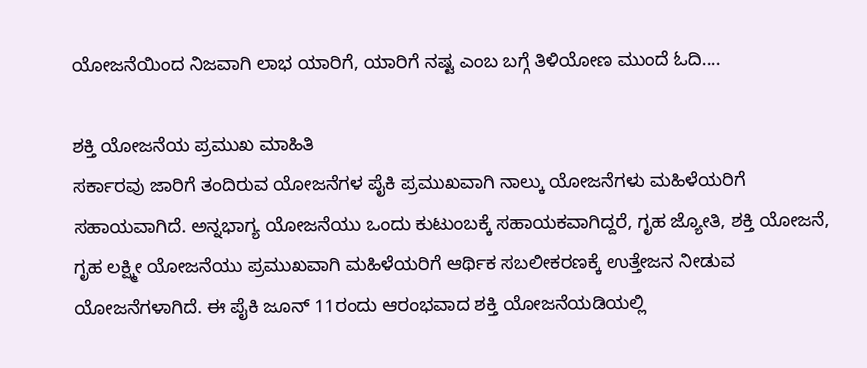ಯೋಜನೆಯಿಂದ ನಿಜವಾಗಿ ಲಾಭ ಯಾರಿಗೆ, ಯಾರಿಗೆ ನಷ್ಟ ಎಂಬ ಬಗ್ಗೆ ತಿಳಿಯೋಣ ಮುಂದೆ ಓದಿ....

ಶಕ್ತಿ ಯೋಜನೆಯ ಪ್ರಮುಖ ಮಾಹಿತಿ
ಸರ್ಕಾರವು ಜಾರಿಗೆ ತಂದಿರುವ ಯೋಜನೆಗಳ ಪೈಕಿ ಪ್ರಮುಖವಾಗಿ ನಾಲ್ಕು ಯೋಜನೆಗಳು ಮಹಿಳೆಯರಿಗೆ ಸಹಾಯವಾಗಿದೆ. ಅನ್ನಭಾಗ್ಯ ಯೋಜನೆಯು ಒಂದು ಕುಟುಂಬಕ್ಕೆ ಸಹಾಯಕವಾಗಿದ್ದರೆ, ಗೃಹ ಜ್ಯೋತಿ, ಶಕ್ತಿ ಯೋಜನೆ, ಗೃಹ ಲಕ್ಷ್ಮೀ ಯೋಜನೆಯು ಪ್ರಮುಖವಾಗಿ ಮಹಿಳೆಯರಿಗೆ ಆರ್ಥಿಕ ಸಬಲೀಕರಣಕ್ಕೆ ಉತ್ತೇಜನ ನೀಡುವ ಯೋಜನೆಗಳಾಗಿದೆ. ಈ ಪೈಕಿ ಜೂನ್ 11ರಂದು ಆರಂಭವಾದ ಶಕ್ತಿ ಯೋಜನೆಯಡಿಯಲ್ಲಿ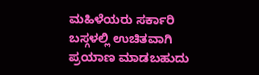ಮಹಿಳೆಯರು ಸರ್ಕಾರಿ ಬಸ್ಗಳಲ್ಲಿ ಉಚಿತವಾಗಿ ಪ್ರಯಾಣ ಮಾಡಬಹುದು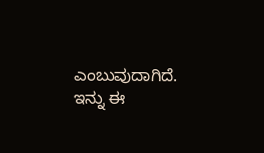ಎಂಬುವುದಾಗಿದೆ. ಇನ್ನು ಈ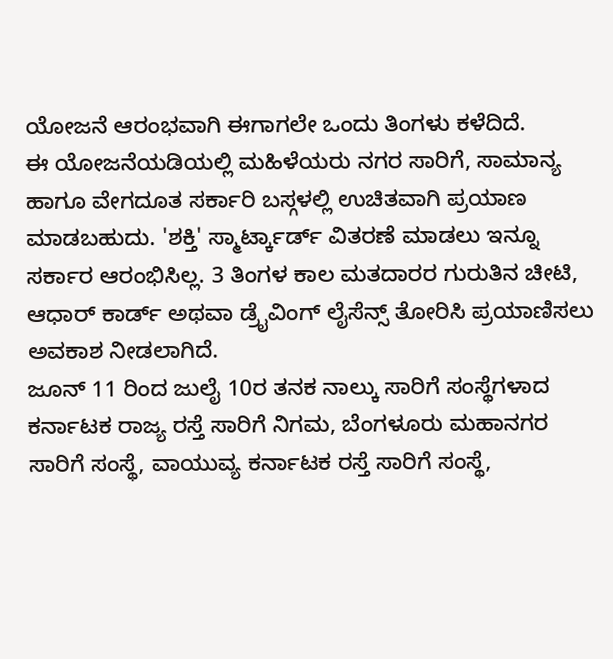ಯೋಜನೆ ಆರಂಭವಾಗಿ ಈಗಾಗಲೇ ಒಂದು ತಿಂಗಳು ಕಳೆದಿದೆ.
ಈ ಯೋಜನೆಯಡಿಯಲ್ಲಿ ಮಹಿಳೆಯರು ನಗರ ಸಾರಿಗೆ, ಸಾಮಾನ್ಯ ಹಾಗೂ ವೇಗದೂತ ಸರ್ಕಾರಿ ಬಸ್ಗಳಲ್ಲಿ ಉಚಿತವಾಗಿ ಪ್ರಯಾಣ ಮಾಡಬಹುದು. 'ಶಕ್ತಿ' ಸ್ಮಾರ್ಟ್ಕಾರ್ಡ್ ವಿತರಣೆ ಮಾಡಲು ಇನ್ನೂ ಸರ್ಕಾರ ಆರಂಭಿಸಿಲ್ಲ. 3 ತಿಂಗಳ ಕಾಲ ಮತದಾರರ ಗುರುತಿನ ಚೀಟಿ, ಆಧಾರ್ ಕಾರ್ಡ್ ಅಥವಾ ಡ್ರೈವಿಂಗ್ ಲೈಸೆನ್ಸ್ ತೋರಿಸಿ ಪ್ರಯಾಣಿಸಲು ಅವಕಾಶ ನೀಡಲಾಗಿದೆ.
ಜೂನ್ 11 ರಿಂದ ಜುಲೈ 10ರ ತನಕ ನಾಲ್ಕು ಸಾರಿಗೆ ಸಂಸ್ಥೆಗಳಾದ ಕರ್ನಾಟಕ ರಾಜ್ಯ ರಸ್ತೆ ಸಾರಿಗೆ ನಿಗಮ, ಬೆಂಗಳೂರು ಮಹಾನಗರ ಸಾರಿಗೆ ಸಂಸ್ಥೆ, ವಾಯುವ್ಯ ಕರ್ನಾಟಕ ರಸ್ತೆ ಸಾರಿಗೆ ಸಂಸ್ಥೆ,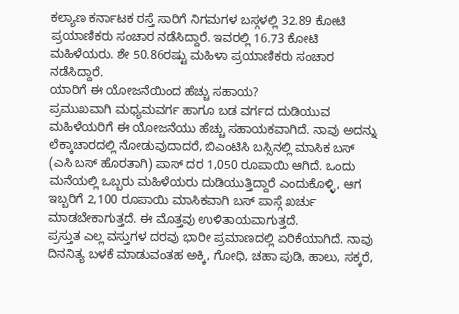ಕಲ್ಯಾಣ ಕರ್ನಾಟಕ ರಸ್ತೆ ಸಾರಿಗೆ ನಿಗಮಗಳ ಬಸ್ಗಳಲ್ಲಿ 32.89 ಕೋಟಿ ಪ್ರಯಾಣಿಕರು ಸಂಚಾರ ನಡೆಸಿದ್ದಾರೆ. ಇವರಲ್ಲಿ 16.73 ಕೋಟಿ ಮಹಿಳೆಯರು. ಶೇ 50.86ರಷ್ಟು ಮಹಿಳಾ ಪ್ರಯಾಣಿಕರು ಸಂಚಾರ ನಡೆಸಿದ್ದಾರೆ.
ಯಾರಿಗೆ ಈ ಯೋಜನೆಯಿಂದ ಹೆಚ್ಚು ಸಹಾಯ?
ಪ್ರಮುಖವಾಗಿ ಮಧ್ಯಮವರ್ಗ ಹಾಗೂ ಬಡ ವರ್ಗದ ದುಡಿಯುವ ಮಹಿಳೆಯರಿಗೆ ಈ ಯೋಜನೆಯು ಹೆಚ್ಚು ಸಹಾಯಕವಾಗಿದೆ. ನಾವು ಅದನ್ನು ಲೆಕ್ಕಾಚಾರದಲ್ಲಿ ನೋಡುವುದಾದರೆ, ಬಿಎಂಟಿಸಿ ಬಸ್ಸಿನಲ್ಲಿ ಮಾಸಿಕ ಬಸ್ (ಎಸಿ ಬಸ್ ಹೊರತಾಗಿ) ಪಾಸ್ ದರ 1,050 ರೂಪಾಯಿ ಆಗಿದೆ. ಒಂದು ಮನೆಯಲ್ಲಿ ಒಬ್ಬರು ಮಹಿಳೆಯರು ದುಡಿಯುತ್ತಿದ್ದಾರೆ ಎಂದುಕೊಳ್ಳಿ, ಆಗ ಇಬ್ಬರಿಗೆ 2,100 ರೂಪಾಯಿ ಮಾಸಿಕವಾಗಿ ಬಸ್ ಪಾಸ್ಗೆ ಖರ್ಚು ಮಾಡಬೇಕಾಗುತ್ತದೆ. ಈ ಮೊತ್ತವು ಉಳಿತಾಯವಾಗುತ್ತದೆ.
ಪ್ರಸ್ತುತ ಎಲ್ಲ ವಸ್ತುಗಳ ದರವು ಭಾರೀ ಪ್ರಮಾಣದಲ್ಲಿ ಏರಿಕೆಯಾಗಿದೆ. ನಾವು ದಿನನಿತ್ಯ ಬಳಕೆ ಮಾಡುವಂತಹ ಅಕ್ಕಿ, ಗೋಧಿ, ಚಹಾ ಪುಡಿ, ಹಾಲು, ಸಕ್ಕರೆ,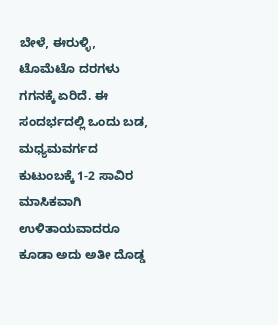ಬೇಳೆ, ಈರುಳ್ಳಿ, ಟೊಮೆಟೊ ದರಗಳು ಗಗನಕ್ಕೆ ಏರಿದೆ. ಈ ಸಂದರ್ಭದಲ್ಲಿ ಒಂದು ಬಡ, ಮಧ್ಯಮವರ್ಗದ ಕುಟುಂಬಕ್ಕೆ 1-2 ಸಾವಿರ ಮಾಸಿಕವಾಗಿ ಉಳಿತಾಯವಾದರೂ ಕೂಡಾ ಅದು ಅತೀ ದೊಡ್ಡ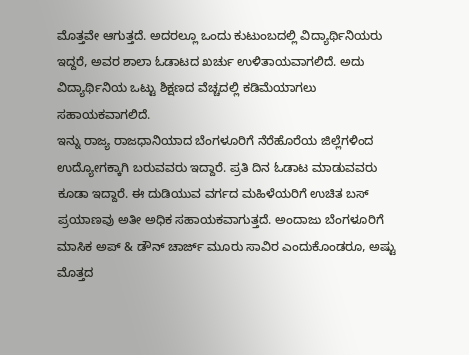ಮೊತ್ತವೇ ಆಗುತ್ತದೆ. ಅದರಲ್ಲೂ ಒಂದು ಕುಟುಂಬದಲ್ಲಿ ವಿದ್ಯಾರ್ಥಿನಿಯರು ಇದ್ದರೆ, ಅವರ ಶಾಲಾ ಓಡಾಟದ ಖರ್ಚು ಉಳಿತಾಯವಾಗಲಿದೆ. ಅದು ವಿದ್ಯಾರ್ಥಿನಿಯ ಒಟ್ಟು ಶಿಕ್ಷಣದ ವೆಚ್ಚದಲ್ಲಿ ಕಡಿಮೆಯಾಗಲು ಸಹಾಯಕವಾಗಲಿದೆ.
ಇನ್ನು ರಾಜ್ಯ ರಾಜಧಾನಿಯಾದ ಬೆಂಗಳೂರಿಗೆ ನೆರೆಹೊರೆಯ ಜಿಲ್ಲೆಗಳಿಂದ ಉದ್ಯೋಗಕ್ಕಾಗಿ ಬರುವವರು ಇದ್ದಾರೆ. ಪ್ರತಿ ದಿನ ಓಡಾಟ ಮಾಡುವವರು ಕೂಡಾ ಇದ್ದಾರೆ. ಈ ದುಡಿಯುವ ವರ್ಗದ ಮಹಿಳೆಯರಿಗೆ ಉಚಿತ ಬಸ್ ಪ್ರಯಾಣವು ಅತೀ ಅಧಿಕ ಸಹಾಯಕವಾಗುತ್ತದೆ. ಅಂದಾಜು ಬೆಂಗಳೂರಿಗೆ ಮಾಸಿಕ ಅಪ್ & ಡೌನ್ ಚಾರ್ಜ್ ಮೂರು ಸಾವಿರ ಎಂದುಕೊಂಡರೂ, ಅಷ್ಟು ಮೊತ್ತದ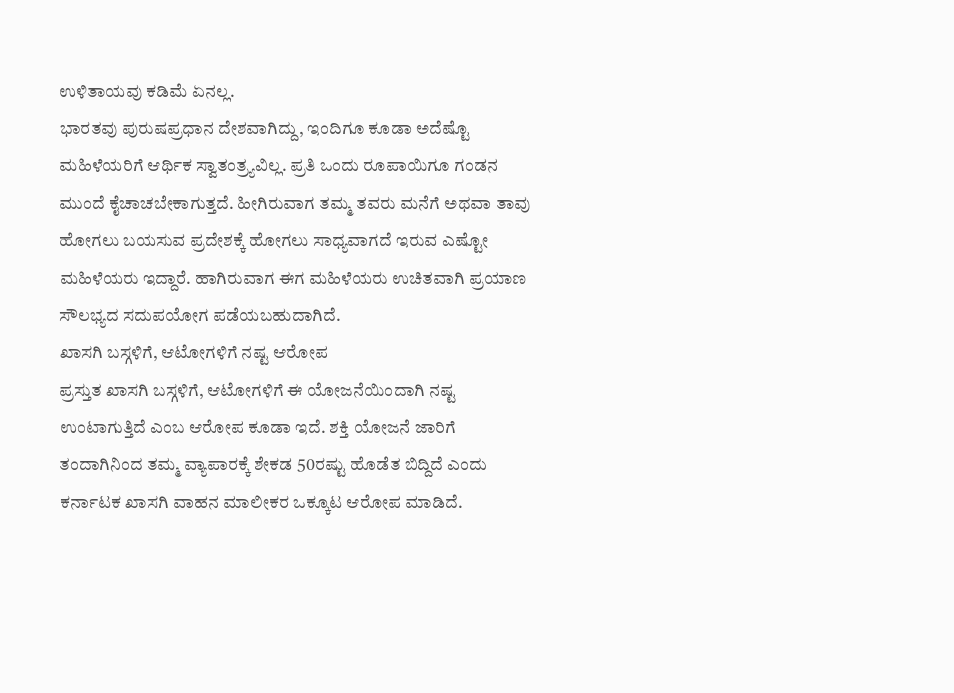ಉಳಿತಾಯವು ಕಡಿಮೆ ಏನಲ್ಲ.
ಭಾರತವು ಪುರುಷಪ್ರಧಾನ ದೇಶವಾಗಿದ್ದು, ಇಂದಿಗೂ ಕೂಡಾ ಅದೆಷ್ಟೊ ಮಹಿಳೆಯರಿಗೆ ಆರ್ಥಿಕ ಸ್ವಾತಂತ್ರ್ಯವಿಲ್ಲ. ಪ್ರತಿ ಒಂದು ರೂಪಾಯಿಗೂ ಗಂಡನ ಮುಂದೆ ಕೈಚಾಚಬೇಕಾಗುತ್ತದೆ. ಹೀಗಿರುವಾಗ ತಮ್ಮ ತವರು ಮನೆಗೆ ಅಥವಾ ತಾವು ಹೋಗಲು ಬಯಸುವ ಪ್ರದೇಶಕ್ಕೆ ಹೋಗಲು ಸಾಧ್ಯವಾಗದೆ ಇರುವ ಎಷ್ಟೋ ಮಹಿಳೆಯರು ಇದ್ದಾರೆ. ಹಾಗಿರುವಾಗ ಈಗ ಮಹಿಳೆಯರು ಉಚಿತವಾಗಿ ಪ್ರಯಾಣ ಸೌಲಭ್ಯದ ಸದುಪಯೋಗ ಪಡೆಯಬಹುದಾಗಿದೆ.
ಖಾಸಗಿ ಬಸ್ಗಳಿಗೆ, ಆಟೋಗಳಿಗೆ ನಷ್ಟ ಆರೋಪ
ಪ್ರಸ್ತುತ ಖಾಸಗಿ ಬಸ್ಗಳಿಗೆ, ಆಟೋಗಳಿಗೆ ಈ ಯೋಜನೆಯಿಂದಾಗಿ ನಷ್ಟ ಉಂಟಾಗುತ್ತಿದೆ ಎಂಬ ಆರೋಪ ಕೂಡಾ ಇದೆ. ಶಕ್ತಿ ಯೋಜನೆ ಜಾರಿಗೆ ತಂದಾಗಿನಿಂದ ತಮ್ಮ ವ್ಯಾಪಾರಕ್ಕೆ ಶೇಕಡ 50ರಷ್ಟು ಹೊಡೆತ ಬಿದ್ದಿದೆ ಎಂದು ಕರ್ನಾಟಕ ಖಾಸಗಿ ವಾಹನ ಮಾಲೀಕರ ಒಕ್ಕೂಟ ಆರೋಪ ಮಾಡಿದೆ.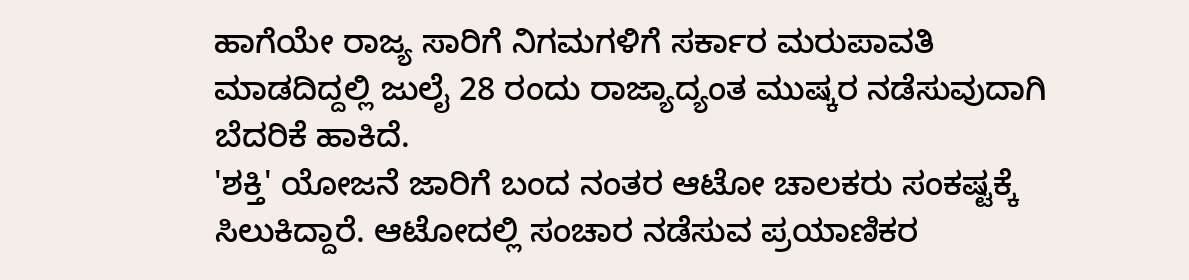ಹಾಗೆಯೇ ರಾಜ್ಯ ಸಾರಿಗೆ ನಿಗಮಗಳಿಗೆ ಸರ್ಕಾರ ಮರುಪಾವತಿ ಮಾಡದಿದ್ದಲ್ಲಿ ಜುಲೈ 28 ರಂದು ರಾಜ್ಯಾದ್ಯಂತ ಮುಷ್ಕರ ನಡೆಸುವುದಾಗಿ ಬೆದರಿಕೆ ಹಾಕಿದೆ.
'ಶಕ್ತಿ' ಯೋಜನೆ ಜಾರಿಗೆ ಬಂದ ನಂತರ ಆಟೋ ಚಾಲಕರು ಸಂಕಷ್ಟಕ್ಕೆ ಸಿಲುಕಿದ್ದಾರೆ. ಆಟೋದಲ್ಲಿ ಸಂಚಾರ ನಡೆಸುವ ಪ್ರಯಾಣಿಕರ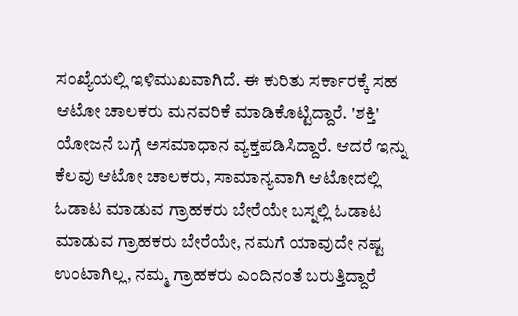ಸಂಖ್ಯೆಯಲ್ಲಿ ಇಳಿಮುಖವಾಗಿದೆ. ಈ ಕುರಿತು ಸರ್ಕಾರಕ್ಕೆ ಸಹ ಆಟೋ ಚಾಲಕರು ಮನವರಿಕೆ ಮಾಡಿಕೊಟ್ಟಿದ್ದಾರೆ. 'ಶಕ್ತಿ' ಯೋಜನೆ ಬಗ್ಗೆ ಅಸಮಾಧಾನ ವ್ಯಕ್ತಪಡಿಸಿದ್ದಾರೆ. ಆದರೆ ಇನ್ನು ಕೆಲವು ಆಟೋ ಚಾಲಕರು, ಸಾಮಾನ್ಯವಾಗಿ ಆಟೋದಲ್ಲಿ ಓಡಾಟ ಮಾಡುವ ಗ್ರಾಹಕರು ಬೇರೆಯೇ ಬಸ್ನಲ್ಲಿ ಓಡಾಟ ಮಾಡುವ ಗ್ರಾಹಕರು ಬೇರೆಯೇ, ನಮಗೆ ಯಾವುದೇ ನಷ್ಟ ಉಂಟಾಗಿಲ್ಲ, ನಮ್ಮ ಗ್ರಾಹಕರು ಎಂದಿನಂತೆ ಬರುತ್ತಿದ್ದಾರೆ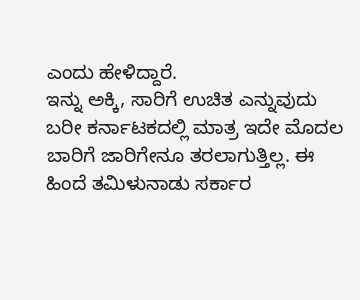ಎಂದು ಹೇಳಿದ್ದಾರೆ.
ಇನ್ನು ಅಕ್ಕಿ, ಸಾರಿಗೆ ಉಚಿತ ಎನ್ನುವುದು ಬರೀ ಕರ್ನಾಟಕದಲ್ಲಿ ಮಾತ್ರ ಇದೇ ಮೊದಲ ಬಾರಿಗೆ ಜಾರಿಗೇನೂ ತರಲಾಗುತ್ತಿಲ್ಲ. ಈ ಹಿಂದೆ ತಮಿಳುನಾಡು ಸರ್ಕಾರ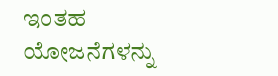ಇಂತಹ ಯೋಜನೆಗಳನ್ನು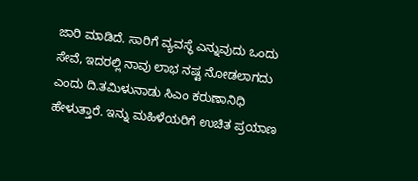ಜಾರಿ ಮಾಡಿದೆ. ಸಾರಿಗೆ ವ್ಯವಸ್ಥೆ ಎನ್ನುವುದು ಒಂದು ಸೇವೆ, ಇದರಲ್ಲಿ ನಾವು ಲಾಭ ನಷ್ಟ ನೋಡಲಾಗದು ಎಂದು ದಿ.ತಮಿಳುನಾಡು ಸಿಎಂ ಕರುಣಾನಿಧಿ ಹೇಳುತ್ತಾರೆ. ಇನ್ನು ಮಹಿಳೆಯರಿಗೆ ಉಚಿತ ಪ್ರಯಾಣ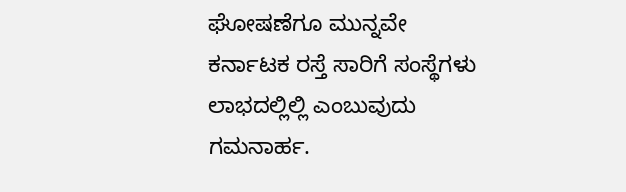ಘೋಷಣೆಗೂ ಮುನ್ನವೇ ಕರ್ನಾಟಕ ರಸ್ತೆ ಸಾರಿಗೆ ಸಂಸ್ಥೆಗಳು ಲಾಭದಲ್ಲಿಲ್ಲಿ ಎಂಬುವುದು ಗಮನಾರ್ಹ.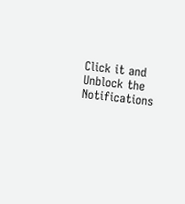Click it and Unblock the Notifications